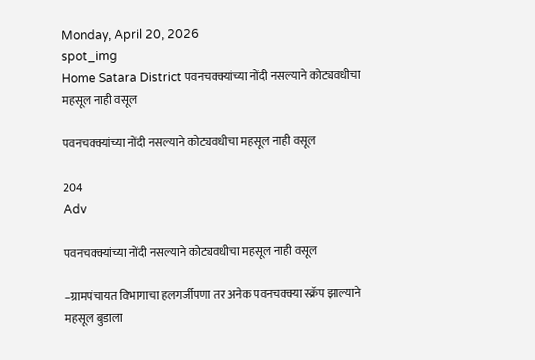Monday, April 20, 2026
spot_img
Home Satara District पवनचक्क्यांच्या नोंदी नसल्याने कोट्यवधीचा महसूल नाही वसूल

पवनचक्क्यांच्या नोंदी नसल्याने कोट्यवधीचा महसूल नाही वसूल

204
Adv

पवनचक्क्यांच्या नोंदी नसल्याने कोट्यवधीचा महसूल नाही वसूल

–ग्रामपंचायत विभागाचा हलगर्जीपणा तर अनेक पवनचक्क्या स्क्रॅप झाल्याने महसूल बुडाला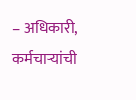– अधिकारी, कर्मचाऱ्यांची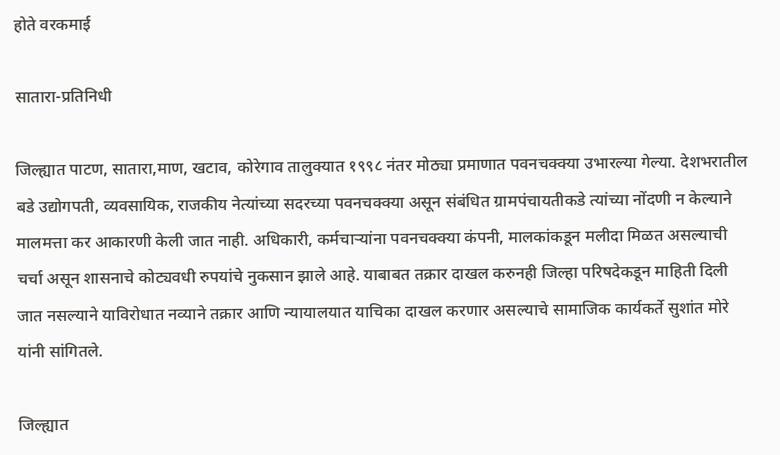होते वरकमाई

सातारा-प्रतिनिधी

जिल्ह्यात पाटण, सातारा,माण, खटाव, कोरेगाव तालुक्यात १९९८ नंतर मोठ्या प्रमाणात पवनचक्क्या उभारल्या गेल्या. देशभरातील बडे उद्योगपती, व्यवसायिक, राजकीय नेत्यांच्या सदरच्या पवनचक्क्या असून संबंधित ग्रामपंचायतीकडे त्यांच्या नोंदणी न केल्याने मालमत्ता कर आकारणी केली जात नाही. अधिकारी, कर्मचाऱ्यांना पवनचक्क्या कंपनी, मालकांकडून मलीदा मिळत असल्याची चर्चा असून शासनाचे कोट्यवधी रुपयांचे नुकसान झाले आहे. याबाबत तक्रार दाखल करुनही जिल्हा परिषदेकडून माहिती दिली जात नसल्याने याविरोधात नव्याने तक्रार आणि न्यायालयात याचिका दाखल करणार असल्याचे सामाजिक कार्यकर्ते सुशांत मोरे यांनी सांगितले.

जिल्ह्यात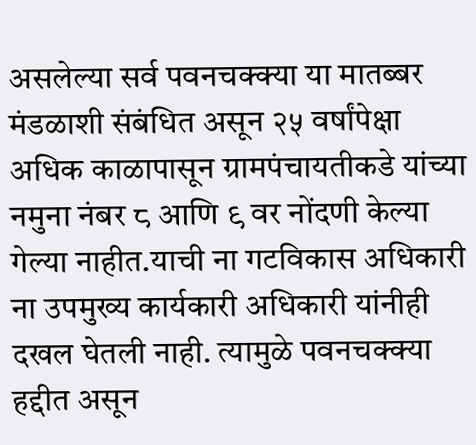असलेल्या सर्व पवनचक्क्या या मातब्बर मंडळाशी संबंधित असून २५ वर्षांपेक्षा अधिक काळापासून ग्रामपंचायतीकडे यांच्या नमुना नंबर ८ आणि ९ वर नोंदणी केल्या गेल्या नाहीत.याची ना गटविकास अधिकारी ना उपमुख्य कार्यकारी अधिकारी यांनीही दखल घेतली नाही. त्यामुळे पवनचक्क्या हद्दीत असून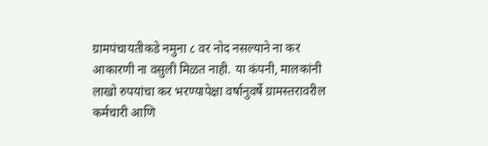ग्रामपंचायतीकडे नमुना ८ वर नोद नसल्याने ना कर आकारणी ना वसुली मिळत नाही. या कंपनी, मालकांनी लाखो रुपयांचा कर भरण्यापेक्षा वर्षानुवर्षे ग्रामस्तरावरील कर्मचारी आणि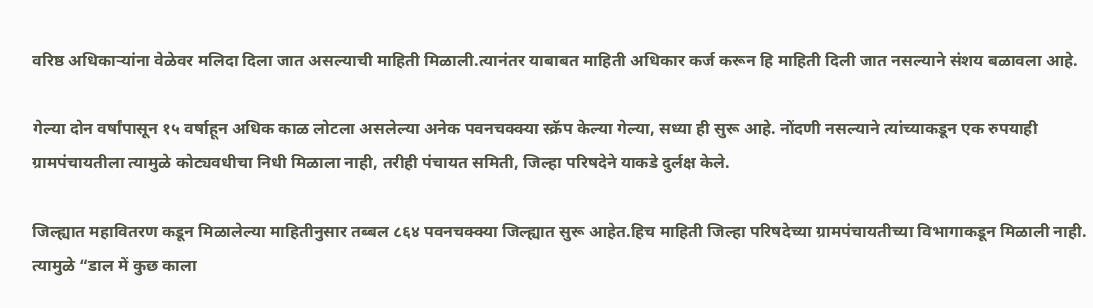वरिष्ठ अधिकाऱ्यांना वेळेवर मलिदा दिला जात असल्याची माहिती मिळाली.त्यानंतर याबाबत माहिती अधिकार कर्ज करून हि माहिती दिली जात नसल्याने संशय बळावला आहे.

गेल्या दोन वर्षांपासून १५ वर्षाहून अधिक काळ लोटला असलेल्या अनेक पवनचक्क्या स्क्रॅप केल्या गेल्या, सध्या ही सुरू आहे. नोंदणी नसल्याने त्यांच्याकडून एक रुपयाही ग्रामपंचायतीला त्यामुळे कोट्यवधीचा निधी मिळाला नाही, तरीही पंचायत समिती, जिल्हा परिषदेने याकडे दुर्लक्ष केले.

जिल्ह्यात महावितरण कडून मिळालेल्या माहितीनुसार तब्बल ८६४ पवनचक्क्या जिल्ह्यात सुरू आहेत.हिच माहिती जिल्हा परिषदेच्या ग्रामपंचायतीच्या विभागाकडून मिळाली नाही. त्यामुळे “डाल में कुछ काला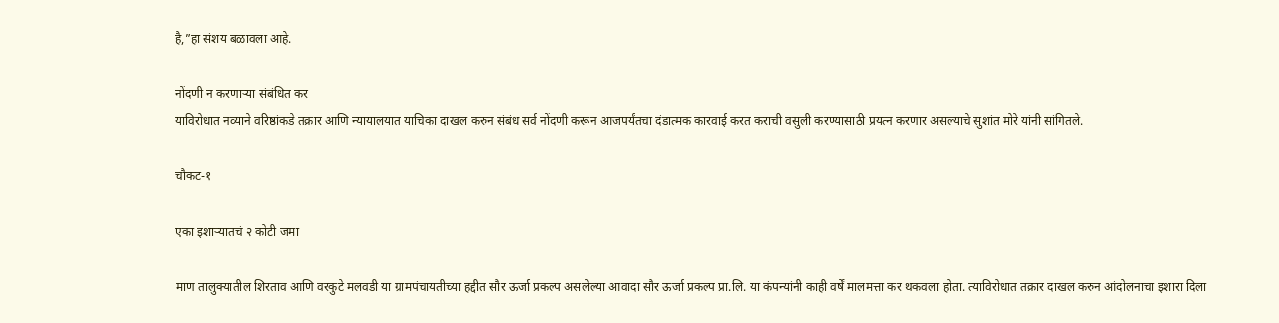है,”हा संशय बळावला आहे.

नोंदणी न करणाऱ्या संबंधित कर
याविरोधात नव्याने वरिष्ठांकडे तक्रार आणि न्यायालयात याचिका दाखल करुन संबंध सर्व नोंदणी करून आजपर्यंतचा दंडात्मक कारवाई करत कराची वसुली करण्यासाठी प्रयत्न करणार असल्याचे सुशांत मोरे यांनी सांगितले.

चौकट-१

एका इशाऱ्यातचं २ कोटी जमा

माण तालुक्यातील शिरताव आणि वरकुटे मलवडी या ग्रामपंचायतीच्या हद्दीत सौर ऊर्जा प्रकल्प असलेल्या आवादा सौर ऊर्जा प्रकल्प प्रा.लि. या कंपन्यांनी काही वर्षें मालमत्ता कर थकवला होता. त्याविरोधात तक्रार दाखल करुन आंदोलनाचा इशारा दिला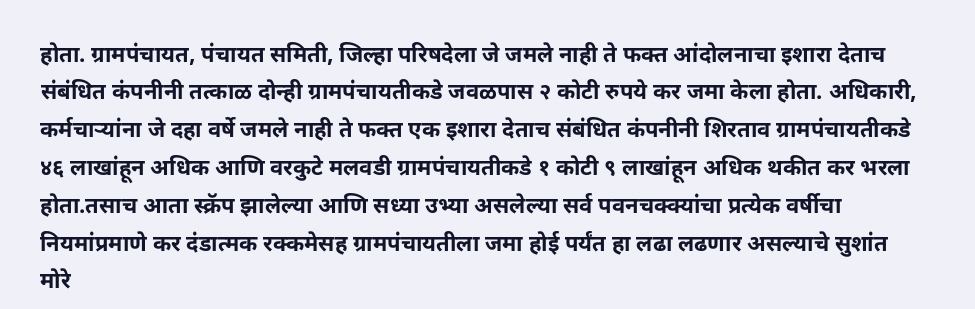होता. ग्रामपंचायत, पंचायत समिती, जिल्हा परिषदेला जे जमले नाही ते फक्त आंदोलनाचा इशारा देताच संबंधित कंपनीनी तत्काळ दोन्ही ग्रामपंचायतीकडे जवळपास २ कोटी रुपये कर जमा केला होता. अधिकारी, कर्मचाऱ्यांना जे दहा वर्षे जमले नाही ते फक्त एक इशारा देताच संबंधित कंपनीनी शिरताव ग्रामपंचायतीकडे ४६ लाखांहून अधिक आणि वरकुटे मलवडी ग्रामपंचायतीकडे १ कोटी ९ लाखांहून अधिक थकीत कर भरला होता.तसाच आता स्क्रॅप झालेल्या आणि सध्या उभ्या असलेल्या सर्व पवनचक्क्यांचा प्रत्येक वर्षीचा नियमांप्रमाणे कर दंडात्मक रक्कमेसह ग्रामपंचायतीला जमा होई पर्यंत हा लढा लढणार असल्याचे सुशांत मोरे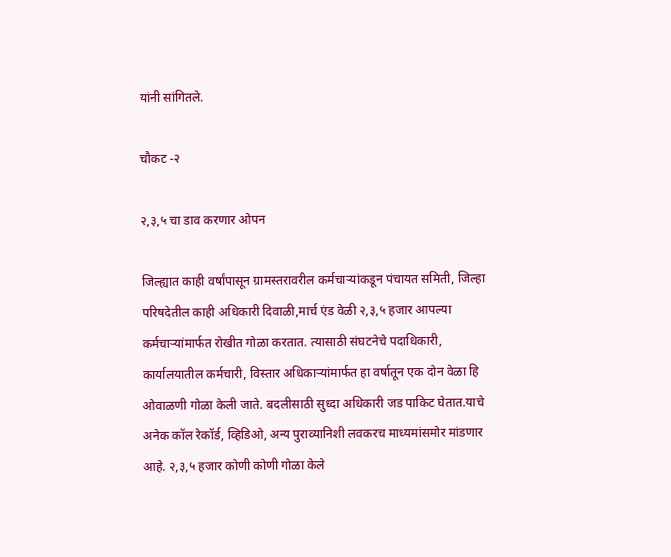यांनी सांगितले.

चौकट -२

२,३,५ चा डाव करणार ओपन

जिल्ह्यात काही वर्षांपासून ग्रामस्तरावरील कर्मचाऱ्यांकडून पंचायत समिती, जिल्हा परिषदेतील काही अधिकारी दिवाळी,मार्च एंड वेळी २,३,५ हजार आपल्या कर्मचाऱ्यांमार्फत रोखीत गोळा करतात. त्यासाठी संघटनेचे पदाधिकारी, कार्यालयातील कर्मचारी, विस्तार अधिकाऱ्यांमार्फत हा वर्षातून एक दोन वेळा हि ओवाळणी गोळा केली जाते. बदलीसाठी सुध्दा अधिकारी जड पाकिट घेतात.याचे अनेक कॉल रेकॉर्ड, व्हिडिओ, अन्य पुराव्यानिशी लवकरच माध्यमांसमोर मांडणार आहे. २,३,५ हजार कोणी कोणी गोळा केले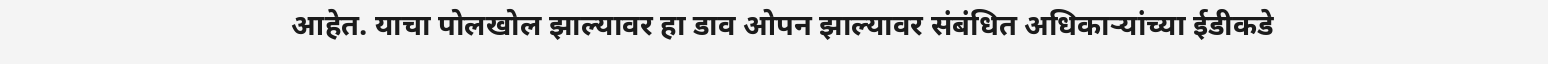आहेत. याचा पोलखोल झाल्यावर हा डाव ओपन झाल्यावर संबंधित अधिकाऱ्यांच्या ईडीकडे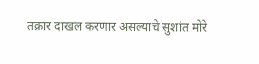तक्रार दाखल करणार असल्याचे सुशांत मोरे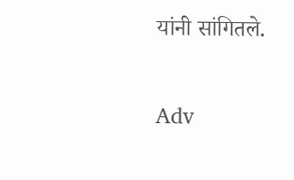यांनी सांगितले.

Adv